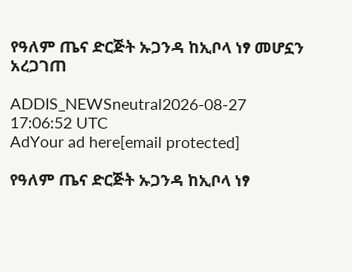የዓለም ጤና ድርጅት ኡጋንዳ ከኢቦላ ነፃ መሆኗን አረጋገጠ

ADDIS_NEWSneutral2026-08-27 17:06:52 UTC
AdYour ad here[email protected]

የዓለም ጤና ድርጅት ኡጋንዳ ከኢቦላ ነፃ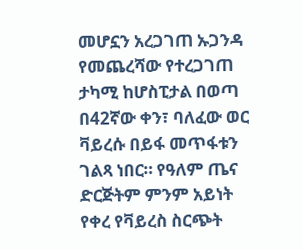መሆኗን አረጋገጠ ኡጋንዳ የመጨረሻው የተረጋገጠ ታካሚ ከሆስፒታል በወጣ በ42ኛው ቀን፣ ባለፈው ወር ቫይረሱ በይፋ መጥፋቱን ገልጻ ነበር። የዓለም ጤና ድርጅትም ምንም አይነት የቀረ የቫይረስ ስርጭት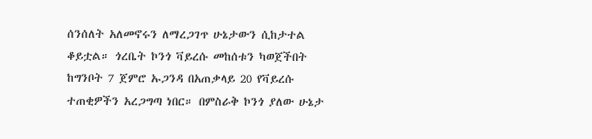ሰንሰለት አለመኖሩን ለማረጋገጥ ሁኔታውን ሲከታተል ቆይቷል። ጎረቤት ኮንጎ ቫይረሱ መከሰቱን ካወጀችበት ከግንቦት 7 ጀምሮ ኡጋንዳ በአጠቃላይ 20 የቫይረሱ ተጠቂዎችን አረጋግጣ ነበር። በምስራቅ ኮንጎ ያለው ሁኔታ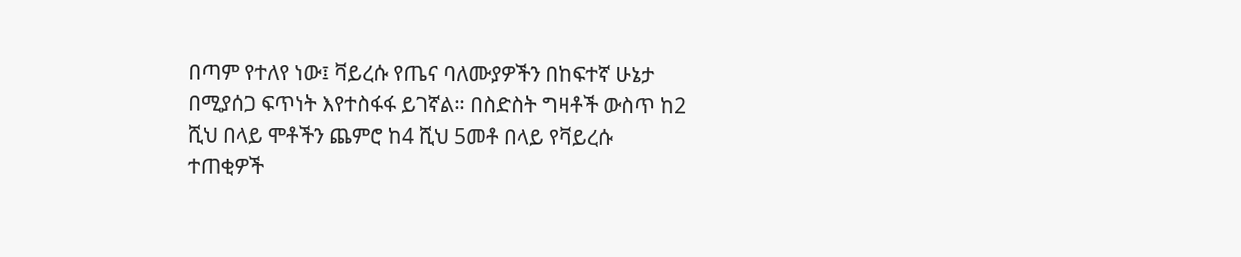በጣም የተለየ ነው፤ ቫይረሱ የጤና ባለሙያዎችን በከፍተኛ ሁኔታ በሚያሰጋ ፍጥነት እየተስፋፋ ይገኛል። በስድስት ግዛቶች ውስጥ ከ2 ሺህ በላይ ሞቶችን ጨምሮ ከ4 ሺህ 5መቶ በላይ የቫይረሱ ተጠቂዎች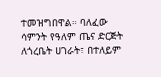ተመዝግበዋል። ባለፈው ሳምንት የዓለም ጤና ድርጅት ለጎረቤት ሀገራት፣ በተለይም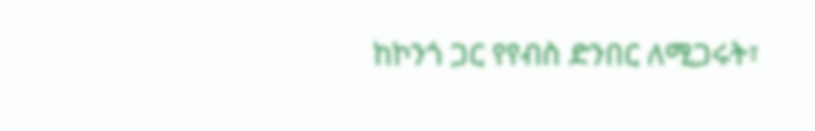ከኮንጎ ጋር የየብስ ድንበር ለሚጋሩት፣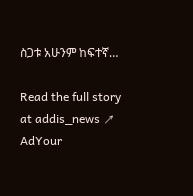ስጋቱ አሁንም ከፍተኛ…

Read the full story at addis_news ↗
AdYour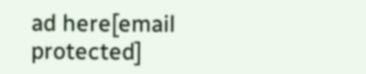ad here[email protected]